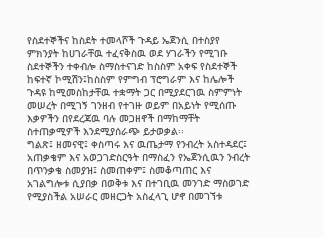የስደተኞችና ከስደት ተመላሾች ጉዳይ ኤጀንሲ በተስያየ ምክንያት ከሀገራቸዉ ተፈናቅስዉ ወደ ሃገራችን የሚገቡ ስደተኞችን ተቀብሎ ስማስተናገድ ከስስም አቀፍ የስደተኞች ከፍተኛ ኮሚሽን፤ከስስም የምግብ ፕሮግራም እና ከሌሎች ጉዳዩ ከሚመስከታቸዉ ተቋማት ጋር በሚያደርገዉ ስምምነት መሠረት በሚገኝ ገንዘብ የተገዙ ወይም በአይነት የሚሰጡ እቃዎችን በየደረጃዉ ባሉ መጋዘኖች በማከማቸት ስተጠቃሚዎች እንደሚያሰራጭ ይታወቃል፡፡
ግልጽ፤ ዘመናዊ፤ ቀስጣሩ እና ዉጤታማ የንብረት አስተዳደር፤ አጠቃቄም እና አወጋገድስርዓት በማስፈን የኤጀንሲዉን ንብረት በጥንቃቄ ስመያዝ፤ ስመጠቀም፤ ስመቆጣጠር እና አገልግሎቱ ሲያበቃ በወቅቱ እና በተገቢዉ መንገድ ማስወገድ የሚያስችል አሠራር መዘርጋት አስፈላጊ ሆኖ በመገኘቱ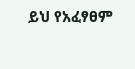ይህ የአፈፃፀም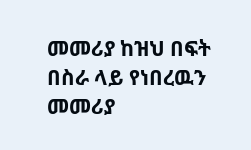መመሪያ ከዝህ በፍት በስራ ላይ የነበረዉን መመሪያ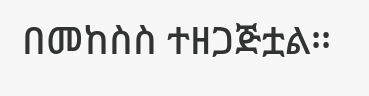በመከስስ ተዘጋጅቷል፡፡